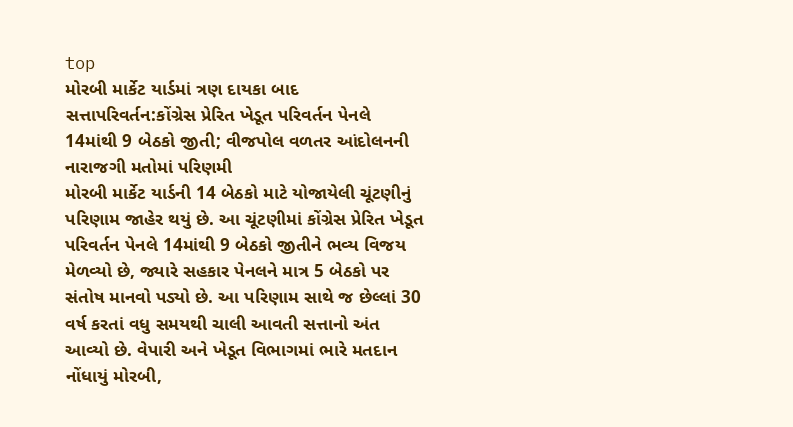top
મોરબી માર્કેટ યાર્ડમાં ત્રણ દાયકા બાદ સત્તાપરિવર્તન:કોંગ્રેસ પ્રેરિત ખેડૂત પરિવર્તન પેનલે 14માંથી 9 બેઠકો જીતી; વીજપોલ વળતર આંદોલનની નારાજગી મતોમાં પરિણમી
મોરબી માર્કેટ યાર્ડની 14 બેઠકો માટે યોજાયેલી ચૂંટણીનું પરિણામ જાહેર થયું છે. આ ચૂંટણીમાં કોંગ્રેસ પ્રેરિત ખેડૂત પરિવર્તન પેનલે 14માંથી 9 બેઠકો જીતીને ભવ્ય વિજય મેળવ્યો છે, જ્યારે સહકાર પેનલને માત્ર 5 બેઠકો પર સંતોષ માનવો પડ્યો છે. આ પરિણામ સાથે જ છેલ્લાં 30 વર્ષ કરતાં વધુ સમયથી ચાલી આવતી સત્તાનો અંત આવ્યો છે. વેપારી અને ખેડૂત વિભાગમાં ભારે મતદાન નોંધાયું મોરબી,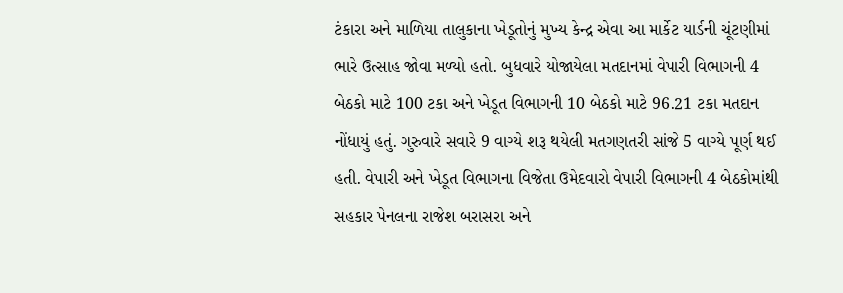ટંકારા અને માળિયા તાલુકાના ખેડૂતોનું મુખ્ય કેન્દ્ર એવા આ માર્કેટ યાર્ડની ચૂંટણીમાં ભારે ઉત્સાહ જોવા મળ્યો હતો. બુધવારે યોજાયેલા મતદાનમાં વેપારી વિભાગની 4 બેઠકો માટે 100 ટકા અને ખેડૂત વિભાગની 10 બેઠકો માટે 96.21 ટકા મતદાન નોંધાયું હતું. ગુરુવારે સવારે 9 વાગ્યે શરૂ થયેલી મતગણતરી સાંજે 5 વાગ્યે પૂર્ણ થઈ હતી. વેપારી અને ખેડૂત વિભાગના વિજેતા ઉમેદવારો વેપારી વિભાગની 4 બેઠકોમાંથી સહકાર પેનલના રાજેશ બરાસરા અને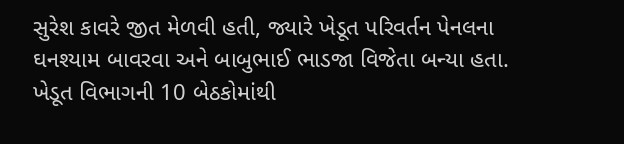સુરેશ કાવરે જીત મેળવી હતી, જ્યારે ખેડૂત પરિવર્તન પેનલના ઘનશ્યામ બાવરવા અને બાબુભાઈ ભાડજા વિજેતા બન્યા હતા. ખેડૂત વિભાગની 10 બેઠકોમાંથી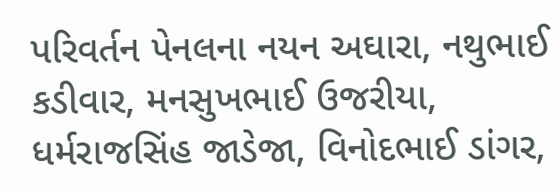પરિવર્તન પેનલના નયન અઘારા, નથુભાઈ કડીવાર, મનસુખભાઈ ઉજરીયા, ધર્મરાજસિંહ જાડેજા, વિનોદભાઈ ડાંગર,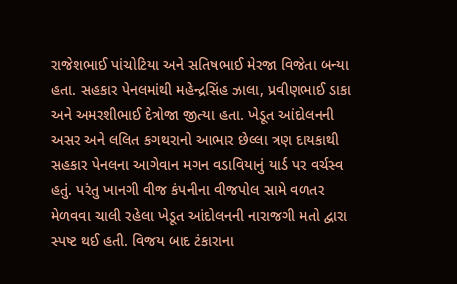રાજેશભાઈ પાંચોટિયા અને સતિષભાઈ મેરજા વિજેતા બન્યા હતા. સહકાર પેનલમાંથી મહેન્દ્રસિંહ ઝાલા, પ્રવીણભાઈ ડાકા અને અમરશીભાઈ દેત્રોજા જીત્યા હતા. ખેડૂત આંદોલનની અસર અને લલિત કગથરાનો આભાર છેલ્લા ત્રણ દાયકાથી સહકાર પેનલના આગેવાન મગન વડાવિયાનું યાર્ડ પર વર્ચસ્વ હતું. પરંતુ ખાનગી વીજ કંપનીના વીજપોલ સામે વળતર મેળવવા ચાલી રહેલા ખેડૂત આંદોલનની નારાજગી મતો દ્વારા સ્પષ્ટ થઈ હતી. વિજય બાદ ટંકારાના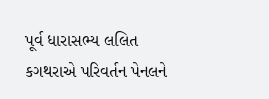પૂર્વ ધારાસભ્ય લલિત કગથરાએ પરિવર્તન પેનલને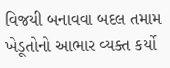વિજયી બનાવવા બદલ તમામ ખેડૂતોનો આભાર વ્યક્ત કર્યો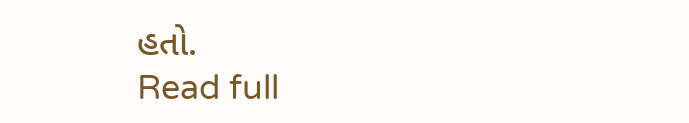હતો.
Read full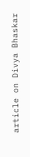article on Divya Bhaskar